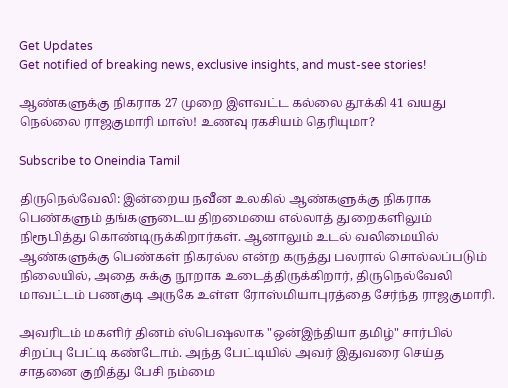Get Updates
Get notified of breaking news, exclusive insights, and must-see stories!

ஆண்களுக்கு நிகராக 27 முறை இளவட்ட கல்லை தூக்கி 41 வயது நெல்லை ராஜகுமாரி மாஸ்! உணவு ரகசியம் தெரியுமா?

Subscribe to Oneindia Tamil

திருநெல்வேலி: இன்றைய நவீன உலகில் ஆண்களுக்கு நிகராக பெண்களும் தங்களுடைய திறமையை எல்லாத் துறைகளிலும் நிரூபித்து கொண்டிருக்கிறார்கள். ஆனாலும் உடல் வலிமையில் ஆண்களுக்கு பெண்கள் நிகரல்ல என்ற கருத்து பலரால் சொல்லப்படும் நிலையில், அதை சுக்கு நூறாக உடைத்திருக்கிறார், திருநெல்வேலி மாவட்டம் பணகுடி அருகே உள்ள ரோஸ்மியாபுரத்தை சேர்ந்த ராஜகுமாரி.

அவரிடம் மகளிர் தினம் ஸ்பெஷலாக "ஒன்இந்தியா தமிழ்" சார்பில் சிறப்பு பேட்டி கண்டோம். அந்த பேட்டியில் அவர் இதுவரை செய்த சாதனை குறித்து பேசி நம்மை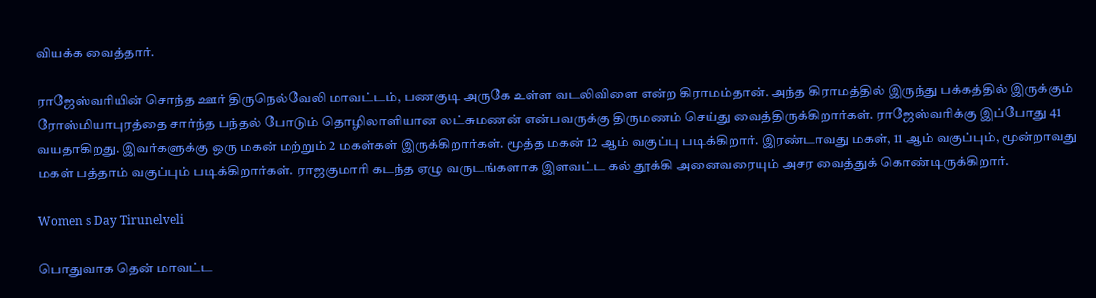வியக்க வைத்தார்.

ராஜேஸ்வரியின் சொந்த ஊர் திருநெல்வேலி மாவட்டம், பணகுடி அருகே உள்ள வடலிவிளை என்ற கிராமம்தான். அந்த கிராமத்தில் இருந்து பக்கத்தில் இருக்கும் ரோஸ்மியாபுரத்தை சார்ந்த பந்தல் போடும் தொழிலாளியான லட்சுமணன் என்பவருக்கு திருமணம் செய்து வைத்திருக்கிறார்கள். ராஜேஸ்வரிக்கு இப்போது 41 வயதாகிறது. இவர்களுக்கு ஒரு மகன் மற்றும் 2 மகள்கள் இருக்கிறார்கள். மூத்த மகன் 12 ஆம் வகுப்பு படிக்கிறார். இரண்டாவது மகள், 11 ஆம் வகுப்பும், மூன்றாவது மகள் பத்தாம் வகுப்பும் படிக்கிறார்கள். ராஜகுமாரி கடந்த ஏழு வருடங்களாக இளவட்ட கல் தூக்கி அனைவரையும் அசர வைத்துக் கொண்டிருக்கிறார்.

Women s Day Tirunelveli

பொதுவாக தென் மாவட்ட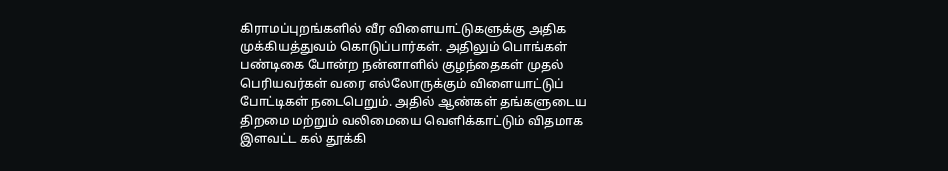கிராமப்புறங்களில் வீர விளையாட்டுகளுக்கு அதிக முக்கியத்துவம் கொடுப்பார்கள். அதிலும் பொங்கள் பண்டிகை போன்ற நன்னாளில் குழந்தைகள் முதல் பெரியவர்கள் வரை எல்லோருக்கும் விளையாட்டுப் போட்டிகள் நடைபெறும். அதில் ஆண்கள் தங்களுடைய திறமை மற்றும் வலிமையை வெளிக்காட்டும் விதமாக இளவட்ட கல் தூக்கி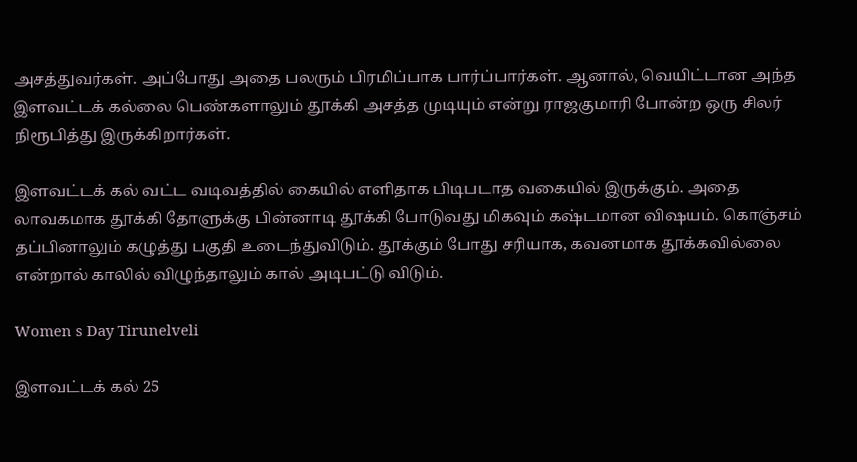அசத்துவர்கள். அப்போது அதை பலரும் பிரமிப்பாக பார்ப்பார்கள். ஆனால், வெயிட்டான அந்த இளவட்டக் கல்லை பெண்களாலும் தூக்கி அசத்த முடியும் என்று ராஜகுமாரி போன்ற ஒரு சிலர் நிரூபித்து இருக்கிறார்கள்.

இளவட்டக் கல் வட்ட வடிவத்தில் கையில் எளிதாக பிடிபடாத வகையில் இருக்கும். அதை லாவகமாக தூக்கி தோளுக்கு பின்னாடி தூக்கி போடுவது மிகவும் கஷ்டமான விஷயம். கொஞ்சம் தப்பினாலும் கழுத்து பகுதி உடைந்துவிடும். தூக்கும் போது சரியாக, கவனமாக தூக்கவில்லை என்றால் காலில் விழுந்தாலும் கால் அடிபட்டு விடும்.

Women s Day Tirunelveli

இளவட்டக் கல் 25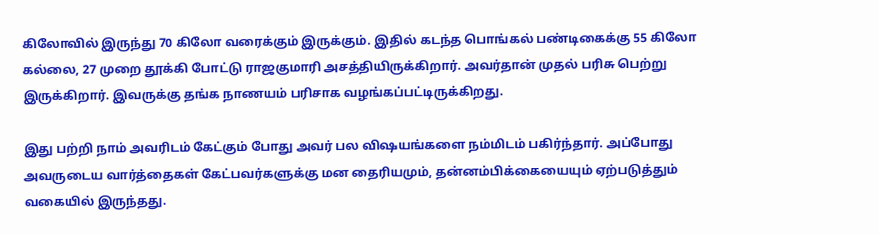கிலோவில் இருந்து 70 கிலோ வரைக்கும் இருக்கும். இதில் கடந்த பொங்கல் பண்டிகைக்கு 55 கிலோ கல்லை, 27 முறை தூக்கி போட்டு ராஜகுமாரி அசத்தியிருக்கிறார். அவர்தான் முதல் பரிசு பெற்று இருக்கிறார். இவருக்கு தங்க நாணயம் பரிசாக வழங்கப்பட்டிருக்கிறது.

இது பற்றி நாம் அவரிடம் கேட்கும் போது அவர் பல விஷயங்களை நம்மிடம் பகிர்ந்தார். அப்போது அவருடைய வார்த்தைகள் கேட்பவர்களுக்கு மன தைரியமும், தன்னம்பிக்கையையும் ஏற்படுத்தும் வகையில் இருந்தது.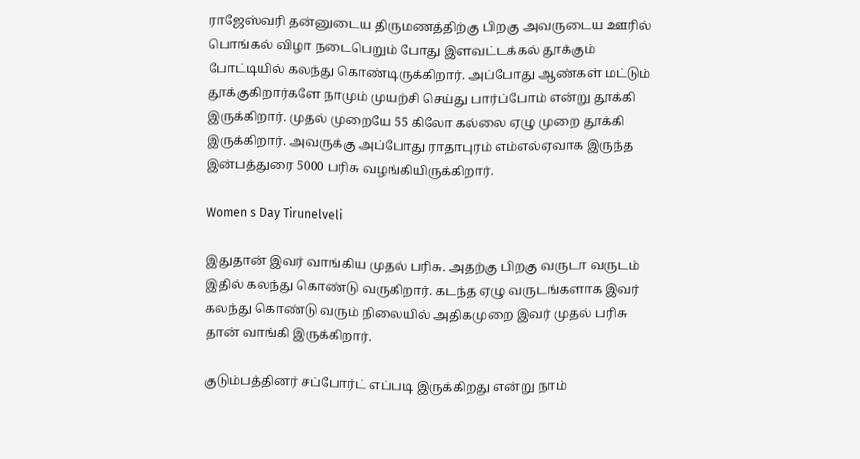ராஜேஸ்வரி தன்னுடைய திருமணத்திற்கு பிறகு அவருடைய ஊரில் பொங்கல் விழா நடைபெறும் போது இளவட்டக்கல் தூக்கும் போட்டியில் கலந்து கொண்டிருக்கிறார். அப்போது ஆண்கள் மட்டும் தூக்குகிறார்களே நாமும் முயற்சி செய்து பார்ப்போம் என்று தூக்கி இருக்கிறார். முதல் முறையே 55 கிலோ கல்லை ஏழு முறை தூக்கி இருக்கிறார். அவருக்கு அப்போது ராதாபுரம் எம்எல்ஏவாக இருந்த இன்பத்துரை 5000 பரிசு வழங்கியிருக்கிறார்.

Women s Day Tirunelveli

இதுதான் இவர் வாங்கிய முதல் பரிசு. அதற்கு பிறகு வருடா வருடம் இதில் கலந்து கொண்டு வருகிறார். கடந்த ஏழு வருடங்களாக இவர் கலந்து கொண்டு வரும் நிலையில் அதிகமுறை இவர் முதல் பரிசு தான் வாங்கி இருக்கிறார்.

குடும்பத்தினர் சப்போர்ட் எப்படி இருக்கிறது என்று நாம்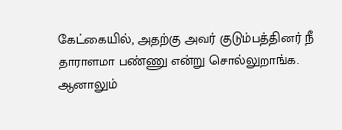கேட்கையில், அதற்கு அவர் குடும்பத்தினர் நீ தாராளமா பண்ணு என்று சொல்லுறாங்க. ஆனாலும்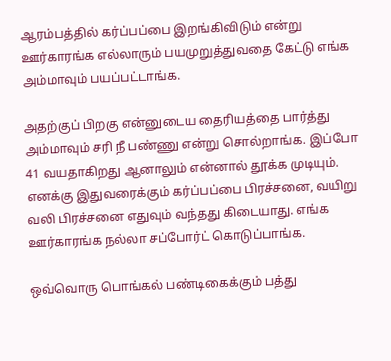ஆரம்பத்தில் கர்ப்பப்பை இறங்கிவிடும் என்று ஊர்காரங்க எல்லாரும் பயமுறுத்துவதை கேட்டு எங்க அம்மாவும் பயப்பட்டாங்க.

அதற்குப் பிறகு என்னுடைய தைரியத்தை பார்த்து அம்மாவும் சரி நீ பண்ணு என்று சொல்றாங்க. இப்போ 41 வயதாகிறது ஆனாலும் என்னால் தூக்க முடியும். எனக்கு இதுவரைக்கும் கர்ப்பப்பை பிரச்சனை, வயிறு வலி பிரச்சனை எதுவும் வந்தது கிடையாது. எங்க ஊர்காரங்க நல்லா சப்போர்ட் கொடுப்பாங்க.

ஒவ்வொரு பொங்கல் பண்டிகைக்கும் பத்து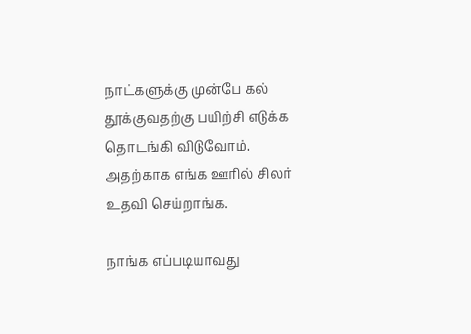நாட்களுக்கு முன்பே கல் தூக்குவதற்கு பயிற்சி எடுக்க தொடங்கி விடுவோம். அதற்காக எங்க ஊரில் சிலர் உதவி செய்றாங்க.

நாங்க எப்படியாவது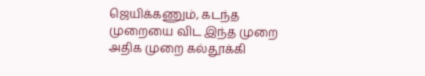ஜெயிக்கணும், கடந்த முறையை விட இந்த முறை அதிக முறை கல்தூக்கி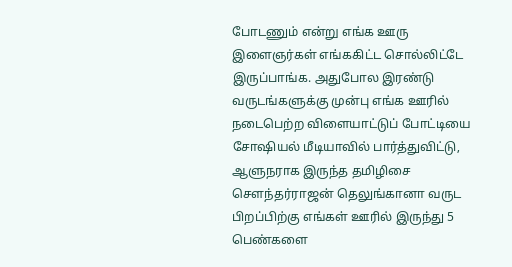போடணும் என்று எங்க ஊரு இளைஞர்கள் எங்ககிட்ட சொல்லிட்டே இருப்பாங்க. அதுபோல இரண்டு வருடங்களுக்கு முன்பு எங்க ஊரில் நடைபெற்ற விளையாட்டுப் போட்டியை சோஷியல் மீடியாவில் பார்த்துவிட்டு, ஆளுநராக இருந்த தமிழிசை சௌந்தர்ராஜன் தெலுங்கானா வருட பிறப்பிற்கு எங்கள் ஊரில் இருந்து 5 பெண்களை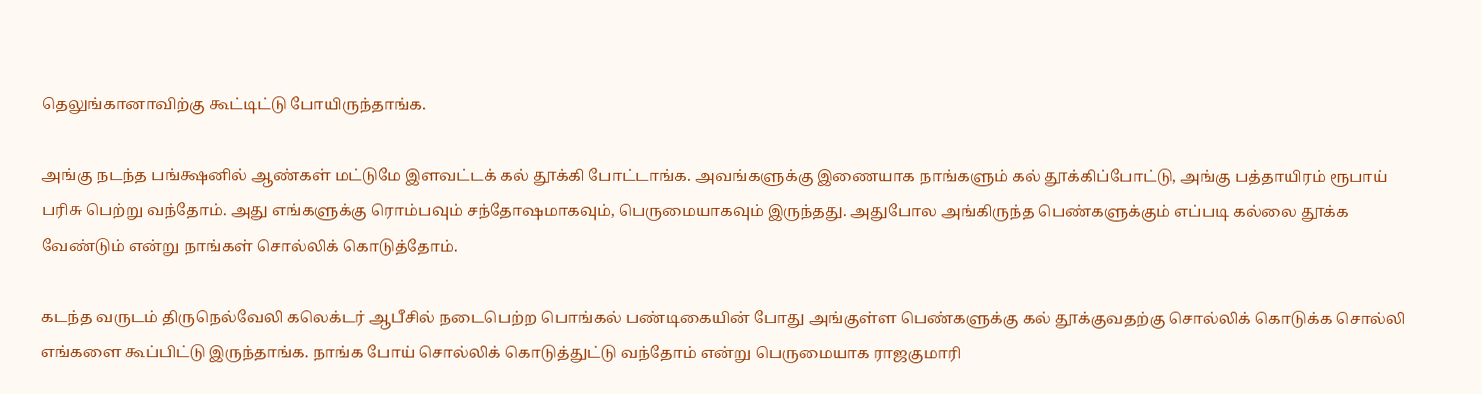தெலுங்கானாவிற்கு கூட்டிட்டு போயிருந்தாங்க.

அங்கு நடந்த பங்க்ஷனில் ஆண்கள் மட்டுமே இளவட்டக் கல் தூக்கி போட்டாங்க. அவங்களுக்கு இணையாக நாங்களும் கல் தூக்கிப்போட்டு, அங்கு பத்தாயிரம் ரூபாய் பரிசு பெற்று வந்தோம். அது எங்களுக்கு ரொம்பவும் சந்தோஷமாகவும், பெருமையாகவும் இருந்தது. அதுபோல அங்கிருந்த பெண்களுக்கும் எப்படி கல்லை தூக்க வேண்டும் என்று நாங்கள் சொல்லிக் கொடுத்தோம்.

கடந்த வருடம் திருநெல்வேலி கலெக்டர் ஆபீசில் நடைபெற்ற பொங்கல் பண்டிகையின் போது அங்குள்ள பெண்களுக்கு கல் தூக்குவதற்கு சொல்லிக் கொடுக்க சொல்லி எங்களை கூப்பிட்டு இருந்தாங்க. நாங்க போய் சொல்லிக் கொடுத்துட்டு வந்தோம் என்று பெருமையாக ராஜகுமாரி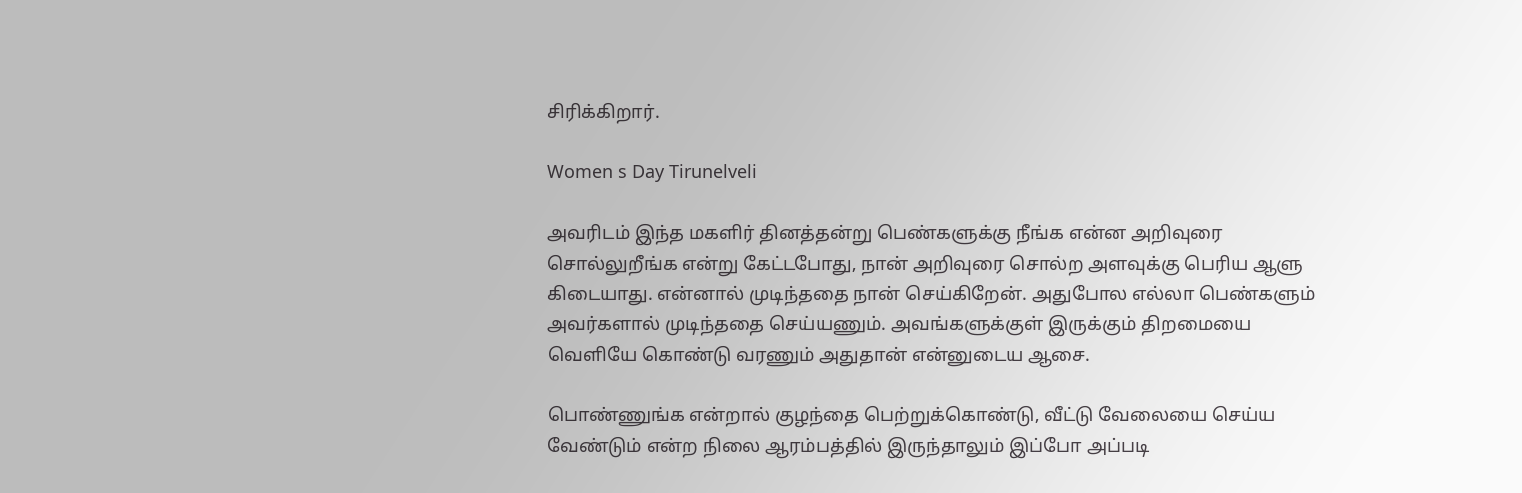சிரிக்கிறார்.

Women s Day Tirunelveli

அவரிடம் இந்த மகளிர் தினத்தன்று பெண்களுக்கு நீங்க என்ன அறிவுரை சொல்லுறீங்க என்று கேட்டபோது, நான் அறிவுரை சொல்ற அளவுக்கு பெரிய ஆளு கிடையாது. என்னால் முடிந்ததை நான் செய்கிறேன். அதுபோல எல்லா பெண்களும் அவர்களால் முடிந்ததை செய்யணும். அவங்களுக்குள் இருக்கும் திறமையை வெளியே கொண்டு வரணும் அதுதான் என்னுடைய ஆசை.

பொண்ணுங்க என்றால் குழந்தை பெற்றுக்கொண்டு, வீட்டு வேலையை செய்ய வேண்டும் என்ற நிலை ஆரம்பத்தில் இருந்தாலும் இப்போ அப்படி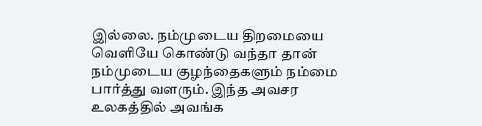இல்லை. நம்முடைய திறமையை வெளியே கொண்டு வந்தா தான் நம்முடைய குழந்தைகளும் நம்மை பார்த்து வளரும். இந்த அவசர உலகத்தில் அவங்க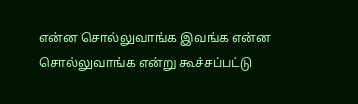என்ன சொல்லுவாங்க இவங்க என்ன சொல்லுவாங்க என்று கூச்சப்பட்டு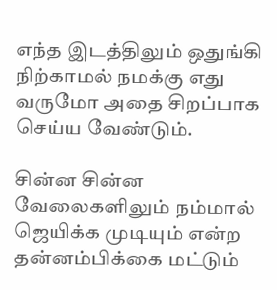எந்த இடத்திலும் ஒதுங்கி நிற்காமல் நமக்கு எது வருமோ அதை சிறப்பாக செய்ய வேண்டும்.

சின்ன சின்ன வேலைகளிலும் நம்மால் ஜெயிக்க முடியும் என்ற தன்னம்பிக்கை மட்டும்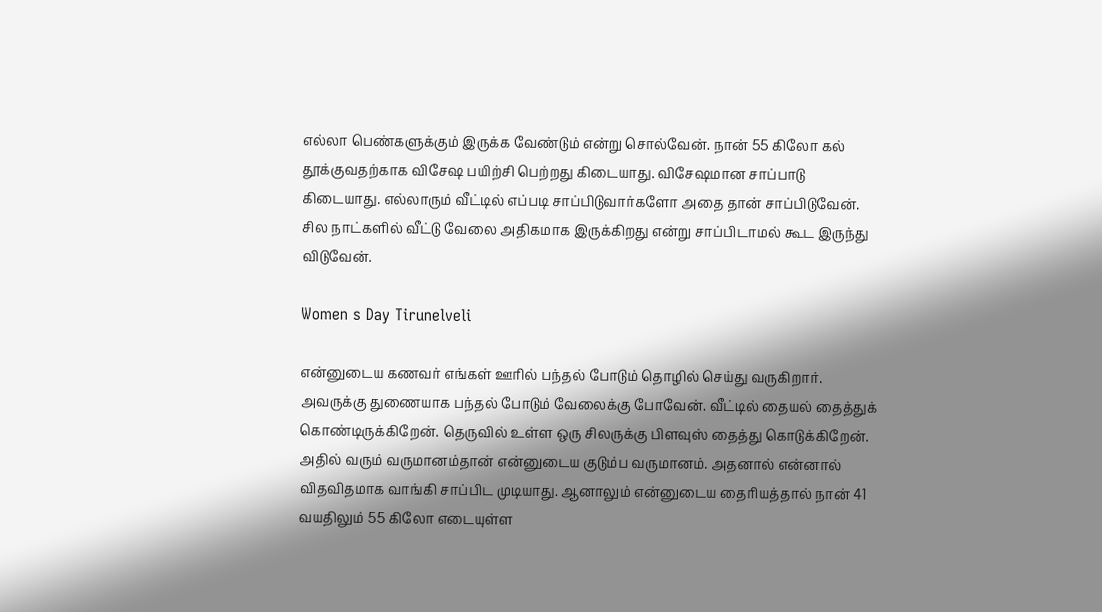எல்லா பெண்களுக்கும் இருக்க வேண்டும் என்று சொல்வேன். நான் 55 கிலோ கல் தூக்குவதற்காக விசேஷ பயிற்சி பெற்றது கிடையாது. விசேஷமான சாப்பாடு கிடையாது. எல்லாரும் வீட்டில் எப்படி சாப்பிடுவார்களோ அதை தான் சாப்பிடுவேன். சில நாட்களில் வீட்டு வேலை அதிகமாக இருக்கிறது என்று சாப்பிடாமல் கூட இருந்து விடுவேன்.

Women s Day Tirunelveli

என்னுடைய கணவர் எங்கள் ஊரில் பந்தல் போடும் தொழில் செய்து வருகிறார். அவருக்கு துணையாக பந்தல் போடும் வேலைக்கு போவேன். வீட்டில் தையல் தைத்துக் கொண்டிருக்கிறேன். தெருவில் உள்ள ஒரு சிலருக்கு பிளவுஸ் தைத்து கொடுக்கிறேன். அதில் வரும் வருமானம்தான் என்னுடைய குடும்ப வருமானம். அதனால் என்னால் விதவிதமாக வாங்கி சாப்பிட முடியாது. ஆனாலும் என்னுடைய தைரியத்தால் நான் 41 வயதிலும் 55 கிலோ எடையுள்ள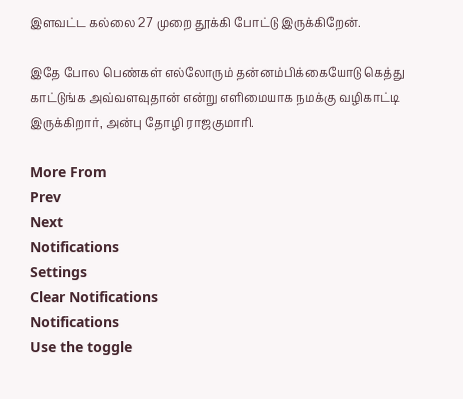இளவட்ட கல்லை 27 முறை தூக்கி போட்டு இருக்கிறேன்.

இதே போல பெண்கள் எல்லோரும் தன்னம்பிக்கையோடு கெத்து காட்டுங்க அவ்வளவுதான் என்று எளிமையாக நமக்கு வழிகாட்டி இருக்கிறார், அன்பு தோழி ராஜகுமாரி.

More From
Prev
Next
Notifications
Settings
Clear Notifications
Notifications
Use the toggle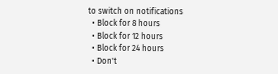to switch on notifications
  • Block for 8 hours
  • Block for 12 hours
  • Block for 24 hours
  • Don't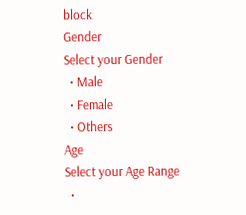block
Gender
Select your Gender
  • Male
  • Female
  • Others
Age
Select your Age Range
  •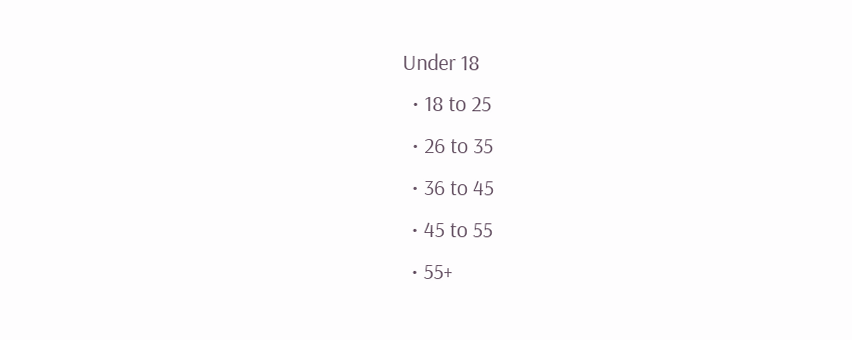Under 18
  • 18 to 25
  • 26 to 35
  • 36 to 45
  • 45 to 55
  • 55+